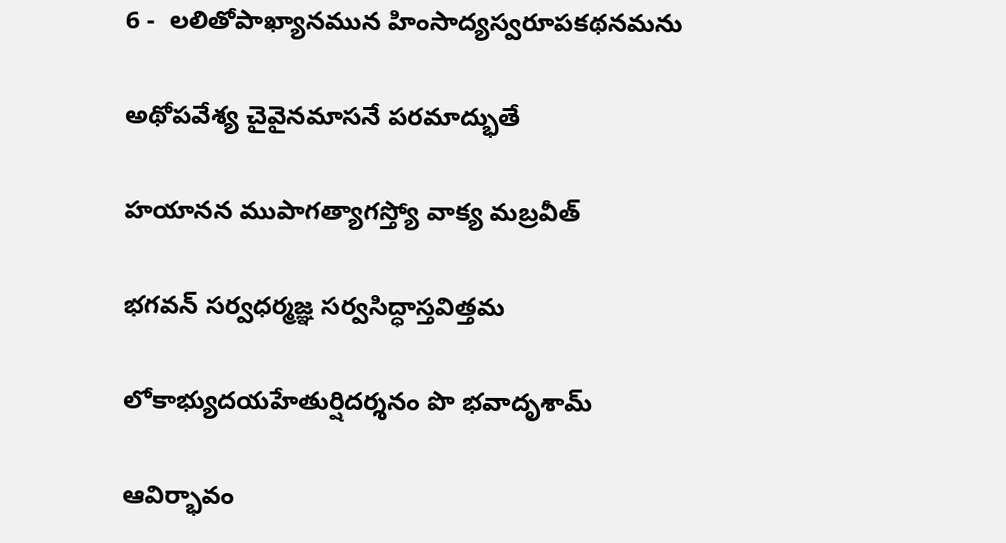6 -  లలితోపాఖ్యానమున హింసాద్యస్వరూపకథనమను

అథోపవేశ్య చైవైనమాసనే పరమాద్భుతే

హయానన ముపాగత్యాగస్త్యో వాక్య మబ్రవీత్

భగవన్ సర్వధర్మజ్ఞ సర్వసిద్ధాస్తవిత్తమ

లోకాభ్యుదయహేతుర్షిదర్శనం పొ భవాదృశామ్

ఆవిర్భావం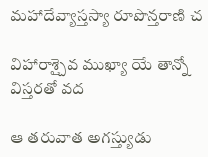మహాదేవ్యాస్తస్యా రూపొన్తరాణి చ

విహారాశ్చైవ ముఖ్యా యే తాన్నో విస్తరతో వద

ఆ తరువాత అగస్త్యుడు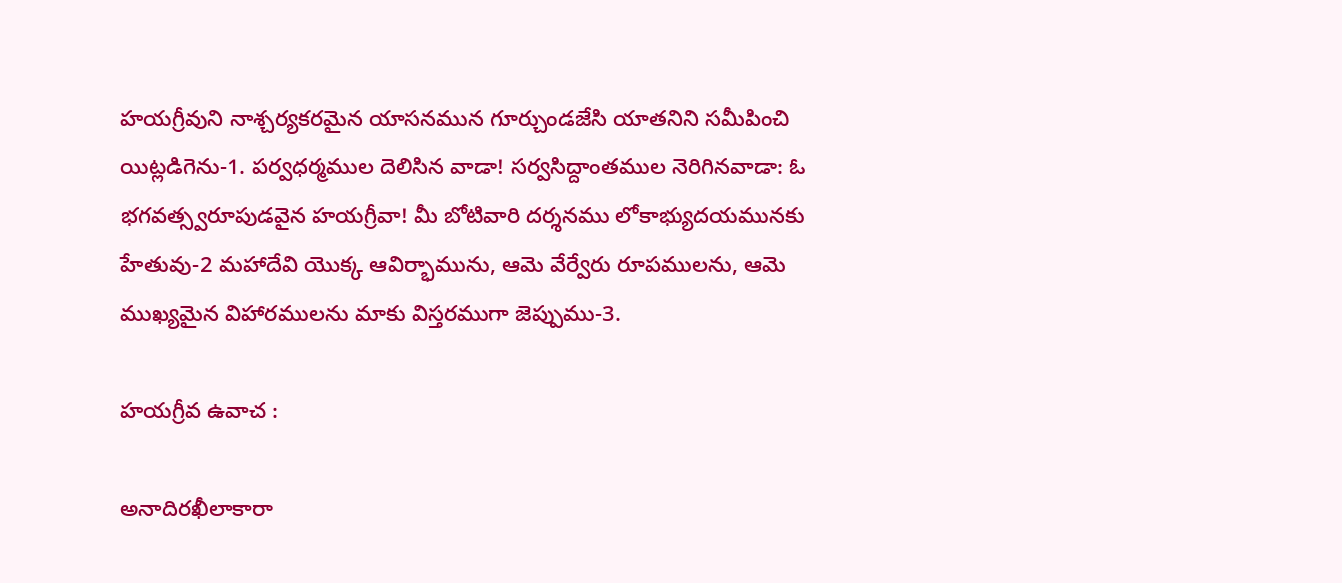హయగ్రీవుని నాశ్చర్యకరమైన యాసనమున గూర్చుండజేసి యాతనిని సమీపించి యిట్లడిగెను-1. పర్వధర్మముల దెలిసిన వాడా! సర్వసిద్దాంతముల నెరిగినవాడా: ఓ భగవత్స్వరూపుడవైన హయగ్రీవా! మీ బోటివారి దర్శనము లోకాభ్యుదయమునకు హేతువు-2 మహాదేవి యొక్క ఆవిర్భామును, ఆమె వేర్వేరు రూపములను, ఆమె ముఖ్యమైన విహారములను మాకు విస్తరముగా జెప్పుము-3.

హయగ్రీవ ఉవాచ :

అనాదిరఖీలాకారా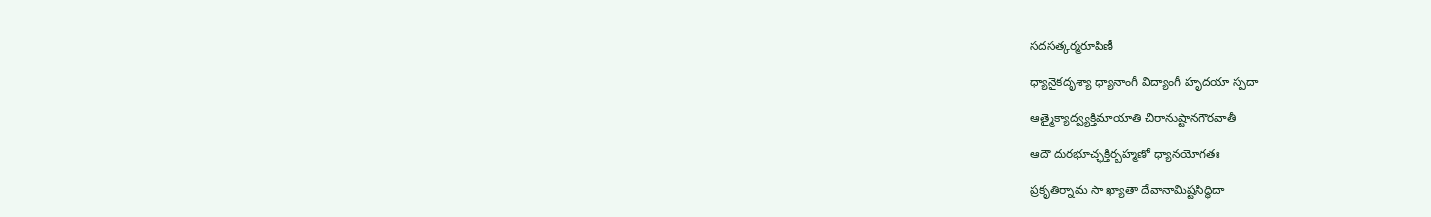సదసత్కర్మరూపిణీ

ధ్యానైకదృశ్యా ధ్యానాంగీ విద్యాంగీ హృదయా స్పదా

ఆత్మైక్యాద్వ్యక్తిమాయాతి చిరానుష్టానగౌరవాతీ

ఆదౌ దురభూచ్ఛక్తిర్బహ్మణో ధ్యానయోగతః

ప్రకృతిర్నామ సా ఖ్యాతా దేవానామిష్టసిద్ధిదా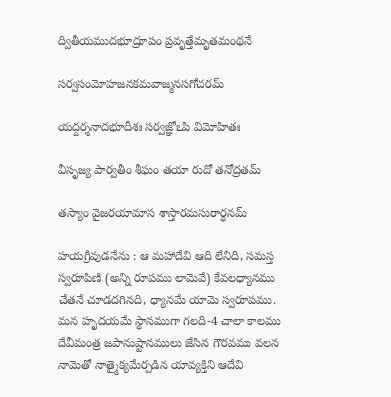ద్వితీయముదభూద్రూపం ప్రవృత్తేమృతమంథనే

సర్వసంమోహజనకమవాజ్మనసగోచరమ్

యద్దర్శనాదభూదీశః సర్వజ్ఞోఽపి విమోహితః

వీసృజ్య పార్వతీం శీఘం తయా రుదో తనోద్రతమ్

తస్యాం వైజరయామాస శాస్తారమసురార్ధనమ్

హయగ్రీవుడనేను : ఆ మహాదేవి ఆది లేనిది, సమస్త స్వరూపిణి (అన్ని రూపము లామెవే) కేవలధ్యానము చేతనే చూడదగినది, ధ్యానమే యామె స్వరూపము. మన హృదయమే స్థానముగా గలది-4 చాలా కాలము దేవీమంత్ర జపానుష్టానములు జేసిన గౌరవము వలన నామెతో నాత్మైక్యమేర్పడిన యావ్యక్తిని ఆదేవి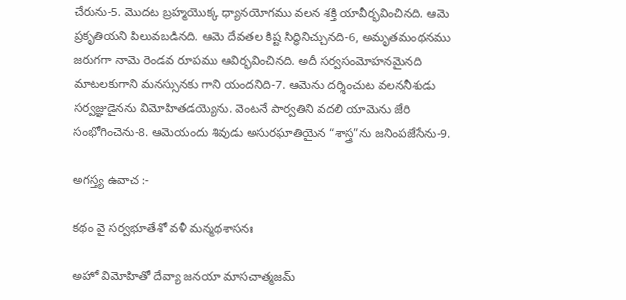చేరును-5. మొదట బ్రహ్మయొక్క ధ్యానయోగము వలన శక్తి యావీర్భవించినది. ఆమె ప్రకృతియని పిలువబడినది. ఆమె దేవతల కిష్ట సిద్ధినిచ్చునది-6, అమృతమంథనము జరుగగా నామె రెండవ రూపము ఆవిర్భవించినది. అదీ సర్వసంమోహనమైనది మాటలకుగాని మనస్సునకు గాని యందనిది-7. ఆమెను దర్శించుట వలననీశుడు సర్వజ్ఞుడైనను విమోహితడయ్యెను. వెంటనే పార్వతిని వదలి యామెను జేరి సంభోగించెను-8. ఆమెయందు శివుడు అసురఘాతియైన “శాస్త్ర”ను జనింపజేసేను-9.

అగస్త్య ఉవాచ :-

కథం వై సర్వభూతేశో వళీ మన్మథశాసనః

అహో విమోహితో దేవ్యా జనయా మాసచాత్మజమ్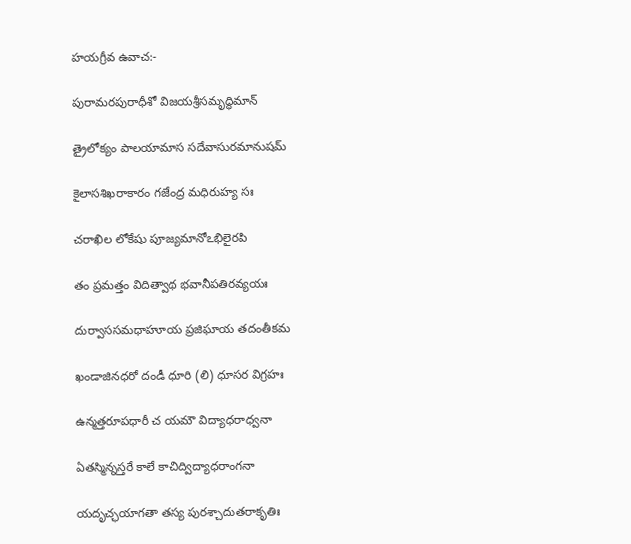హయగ్రీవ ఉవాచ:-

పురామరపురాధీశో విజయశ్రీసమృద్ధిమాన్

త్రైలోక్యం పాలయామాస సదేవాసురమానుషమ్

కైలాసశిఖరాకారం గజేంద్ర మధిరుహ్య సః

చరాఖిల లోకేషు పూజ్యమానోఽభిలైరపి

తం ప్రమత్తం విదిత్వాథ భవానీపతిరవ్యయః

దుర్వాససమధాహూయ ప్రజిఘాయ తదంతీకమ

ఖండాజినధరో దండీ ధూరి (లి) ధూసర విగ్రహః

ఉన్మత్తరూపధారీ చ యమౌ విద్యాధరాధ్వనా

ఏతస్మిన్నస్తరే కాలే కాచిద్విద్యాధరాంగనా

యదృచ్ఛయాగతా తస్య పురశ్చాదుతరాకృతిః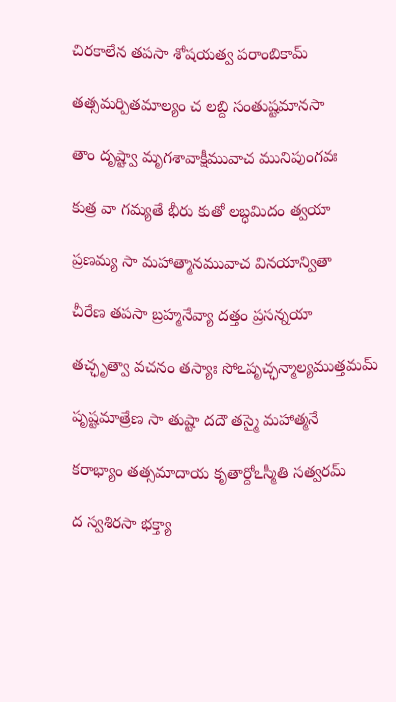చిరకాలేన తపసా శోషయత్వ పరాంబికామ్

తత్సమర్పితమాల్యం చ లబ్ది సంతుష్టమానసా

తాం దృష్ట్వా మృగశావాక్షీమువాచ మునిపుంగవః

కుత్ర వా గమ్యతే భీరు కుతో లబ్ధమిదం త్వయా

ప్రణమ్య సా మహాత్మానమువాచ వినయాన్వితా

చీరేణ తపసా బ్రహ్మనేవ్యా దత్తం ప్రసన్నయా

తచ్ఛృత్వా వచనం తస్యాః సోఽపృచ్ఛన్మాల్యముత్తమమ్

పృష్టమాత్రేణ సా తుష్టా దదౌ తస్మై మహాత్మనే

కరాభ్యాం తత్సమాదాయ కృతార్దోఽస్మీతి సత్వరమ్

ద స్వశిరసా భక్త్యా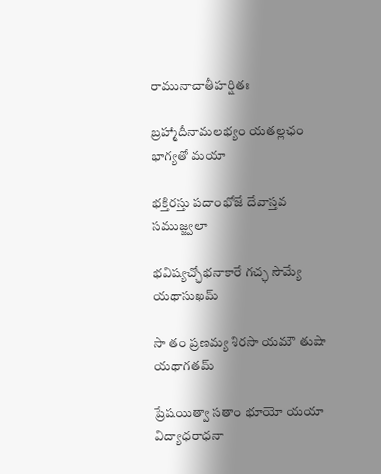రామునాచాతీహర్షితః

బ్రహ్మాదీనామలభ్యం యతల్లఛం భాగ్యతో మయా

భక్తిరస్తు పదాంభోజే దేవాస్తవ సముజ్జ్వలా

భవిష్యచ్ఛోభనాకారే గచ్ఛ సౌమ్యే యథాసుఖమ్

సా తం ప్రణమ్య శిరసా యమౌ తుషా యథాగతమ్

ప్రేషయిత్వా సతాం భూయో యయా విద్యాధరాధనా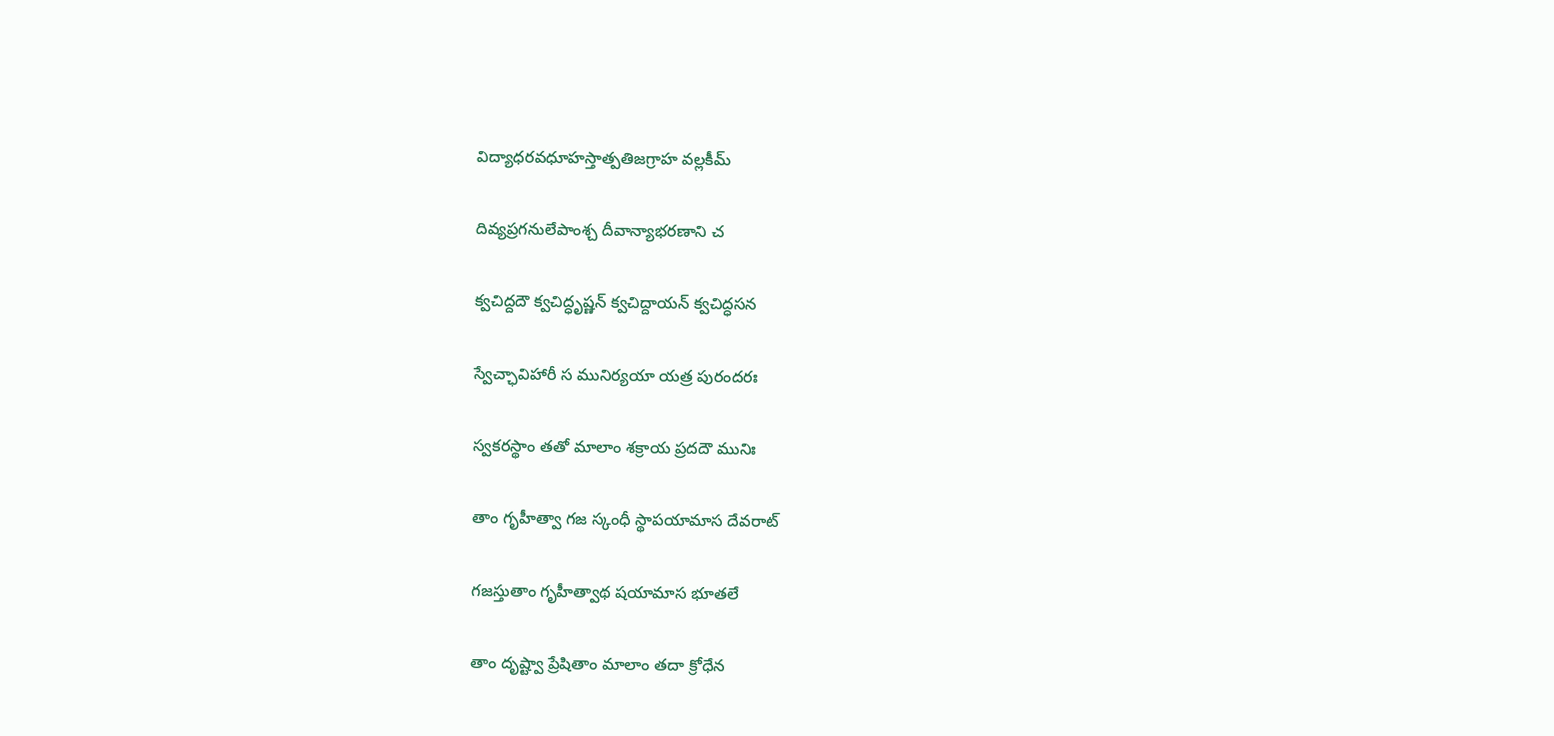విద్యాధరవధూహస్తాత్పతిజగ్రాహ వల్లకీమ్

దివ్యప్రగనులేపాంశ్చ దీవాన్యాభరణాని చ

క్వచిద్దదౌ క్వచిద్ధృష్ణన్ క్వచిద్దాయన్ క్వచిద్ధసన

స్వేచ్ఛావిహారీ స మునిర్యయా యత్ర పురందరః

స్వకరస్థాం తతో మాలాం శక్రాయ ప్రదదౌ మునిః

తాం గృహీత్వా గజ స్కంధీ స్థాపయామాస దేవరాట్

గజస్తుతాం గృహీత్వాథ షయామాస భూతలే

తాం దృష్ట్వా ప్రేషితాం మాలాం తదా క్రోధేన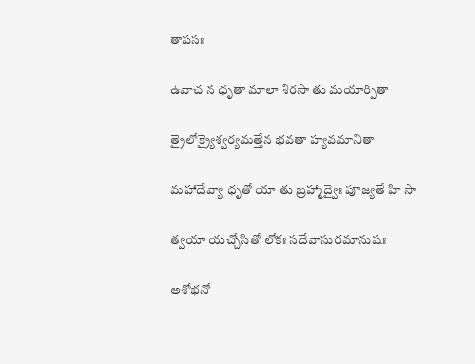తాపసః

ఉవాచ న ధృతా మాలా శిరసా తు మయార్పితా

త్రైలోక్ర్యైశ్వర్యమత్తేన భవతా హ్యవమానితా

మహాదేవ్యా ధృతో యా తు బ్రహ్మాద్వైః పూజ్యతే హి సా

త్వయా యచ్చోసితో లోకః సదేవాసురమానుషః

అశోభనో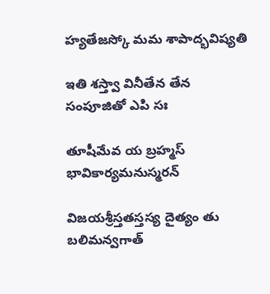హ్యతేజస్కో మమ శాపాద్భవిష్యతి

ఇతి శస్త్వా వినీతేన తేన సంపూజితో ఎపి సః

తూషీమేవ య బ్రహ్మస్ భావికార్యమనుస్మరన్

విజయశ్రీస్తతస్తస్య దైత్యం తు బలిమన్వగాత్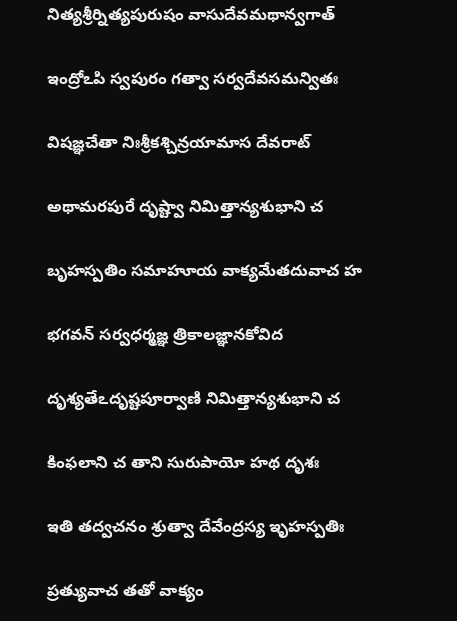నిత్యశ్రీర్నిత్యపురుషం వాసుదేవమథాన్వగాత్

ఇంద్రోఽపి స్వపురం గత్వా సర్వదేవసమన్వితః

విషజ్ఞచేతా నిఃశ్రీకశ్చిన్రయామాస దేవరాట్

అథామరపురే దృష్ట్వా నిమిత్తాన్యశుభాని చ

బృహస్పతిం సమాహూయ వాక్యమేతదువాచ హ

భగవన్ సర్వధర్మజ్ఞ త్రికాలజ్ఞానకోవిద

దృశ్యతేఽదృష్టపూర్వాణి నిమిత్తాన్యశుభాని చ

కింఫలాని చ తాని సురుపాయో హథ దృశః

ఇతి తద్వచనం శ్రుత్వా దేవేంద్రస్య ఇృహస్పతిః

ప్రత్యువాచ తతో వాక్యం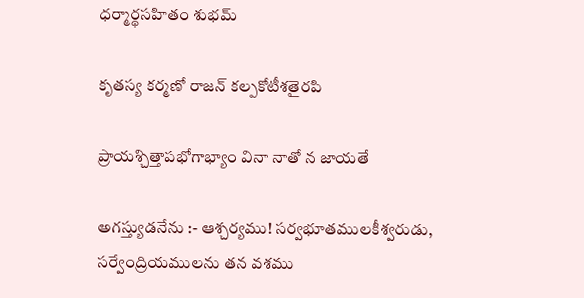ధర్మార్థసహితం శుభమ్

కృతస్య కర్మణో రాజన్ కల్పకోటీశతైరపి

ప్రాయశ్చిత్తాపభోగాభ్యాం వినా నాతో న జాయతే

అగస్త్యుడనేను :- ఆశ్చర్యము! సర్వభూతములకీశ్వరుడు, సర్వేంద్రియములను తన వశము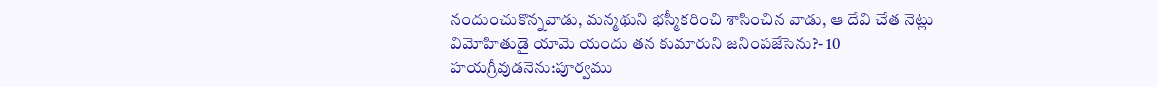నందుంచుకొన్నవాడు, మన్మథుని భస్మీకరించి శాసించిన వాడు, ఆ దేవి చేత నెట్లు విమోహితుడై యామె యందు తన కుమారుని జనింపజేసెను?- 10 హయగ్రీవుడనెను:పూర్వము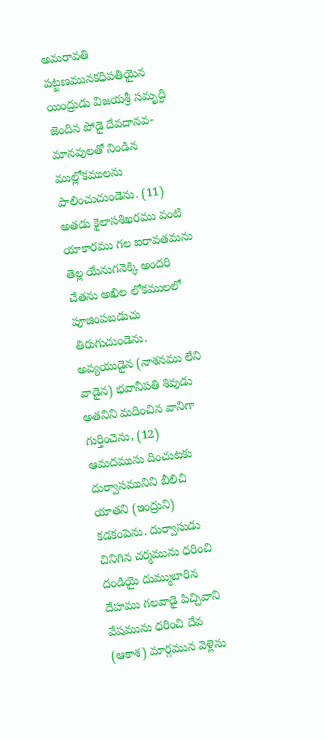అమరావతి పట్టణమునకధిపతియైన యింద్రుడు విజయశ్రీ సమృద్ధి జెందిన పోడై దేవదానవ-మానవులతో నిండిన ముల్లోకములను పాలించుచుండెను. (11) అతడు కైలాసశిఖరము వంటి యాకారము గల ఐరావతమను తెల్ల యేనుగనెక్కి అందరి చేతను అఖిల లోకములలో పూజింపబడుచు తిరుగుచుండెను. అవ్యయుడైన (నాశనము లేని వాడైన) భవానీపతి శివుడు అతనిని మదించిన వానిగా గుర్తించెను, (12) ఆమదమును దించుటకు దుర్వాసమునిని బీలిచి యాతని (ఇంద్రుని) కడకంపెను. దుర్వాసుడు చినిగిన చర్మమును ధరించి దండియై దుమ్ముబారిన దేహము గలవాడై పిచ్చివాని వేషమును ధరించి దేవ (ఆకాశ) మార్గమున వెళ్లెను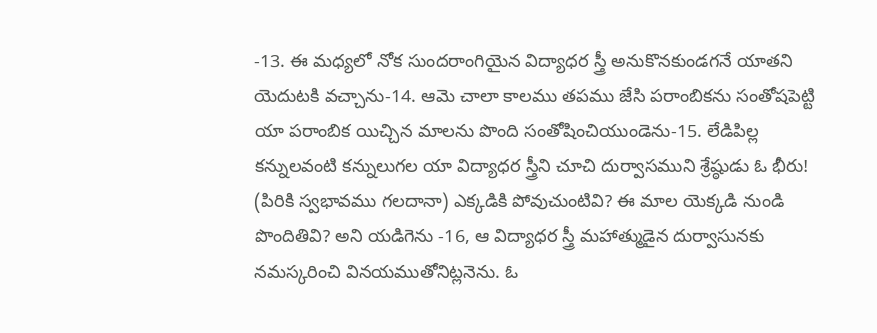-13. ఈ మధ్యలో నోక సుందరాంగియైన విద్యాధర స్త్రీ అనుకొనకుండగనే యాతని యెదుటకి వచ్చాను-14. ఆమె చాలా కాలము తపము జేసి పరాంబికను సంతోషపెట్టి యా పరాంబిక యిచ్చిన మాలను పొంది సంతోషించియుండెను-15. లేడిపిల్ల కన్నులవంటి కన్నులుగల యా విద్యాధర స్త్రీని చూచి దుర్వాసముని శ్రేష్ఠుడు ఓ భీరు! (పిరికి స్వభావము గలదానా) ఎక్కడికి పోవుచుంటివి? ఈ మాల యెక్కడి నుండి పొందితివి? అని యడిగెను -16, ఆ విద్యాధర స్త్రీ మహాత్ముడైన దుర్వాసునకు నమస్కరించి వినయముతోనిట్లనెను. ఓ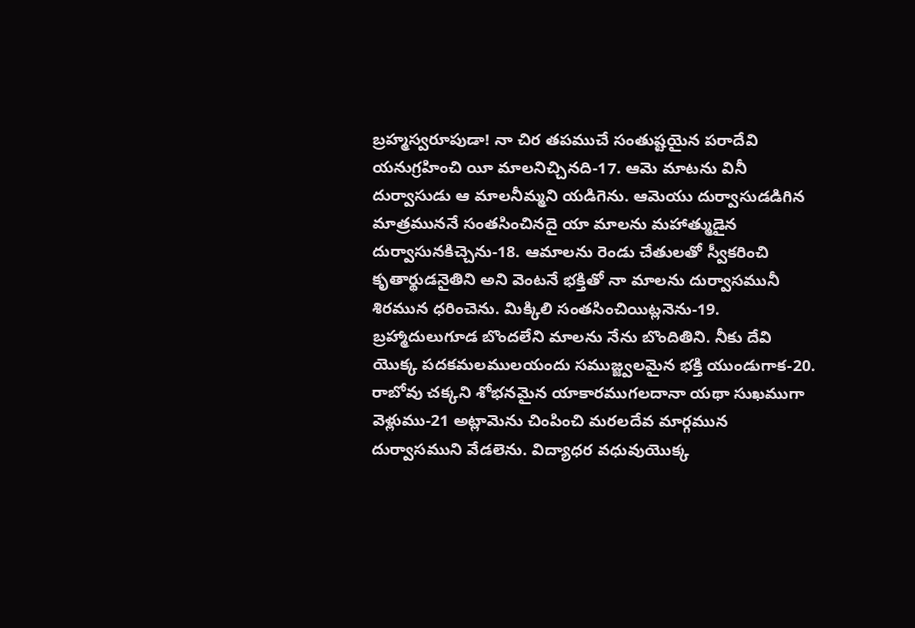బ్రహ్మస్వరూపుడా! నా చిర తపముచే సంతుష్టయైన పరాదేవి యనుగ్రహించి యీ మాలనిచ్చినది-17. ఆమె మాటను వినీ దుర్వాసుడు ఆ మాలనీమ్మని యడిగెను. ఆమెయు దుర్వాసుడడిగిన మాత్రముననే సంతసించినదై యా మాలను మహాత్ముడైన దుర్వాసునకిచ్చెను-18. ఆమాలను రెండు చేతులతో స్వీకరించి కృతార్థుడనైతిని అని వెంటనే భక్తితో నా మాలను దుర్వాసమునీ శిరమున ధరించెను. మిక్కిలి సంతసించియిట్లనెను-19. బ్రహ్మాదులుగూడ బొందలేని మాలను నేను బొందితిని. నీకు దేవి యొక్క పదకమలములయందు సముజ్జ్వలమైన భక్తి యుండుగాక-20. రాబోవు చక్కని శోభనమైన యాకారముగలదానా యథా సుఖముగా వెళ్లుము-21 అట్లామెను చింపించి మరలదేవ మార్గమున దుర్వాసముని వేడలెను. విద్యాధర వధువుయొక్క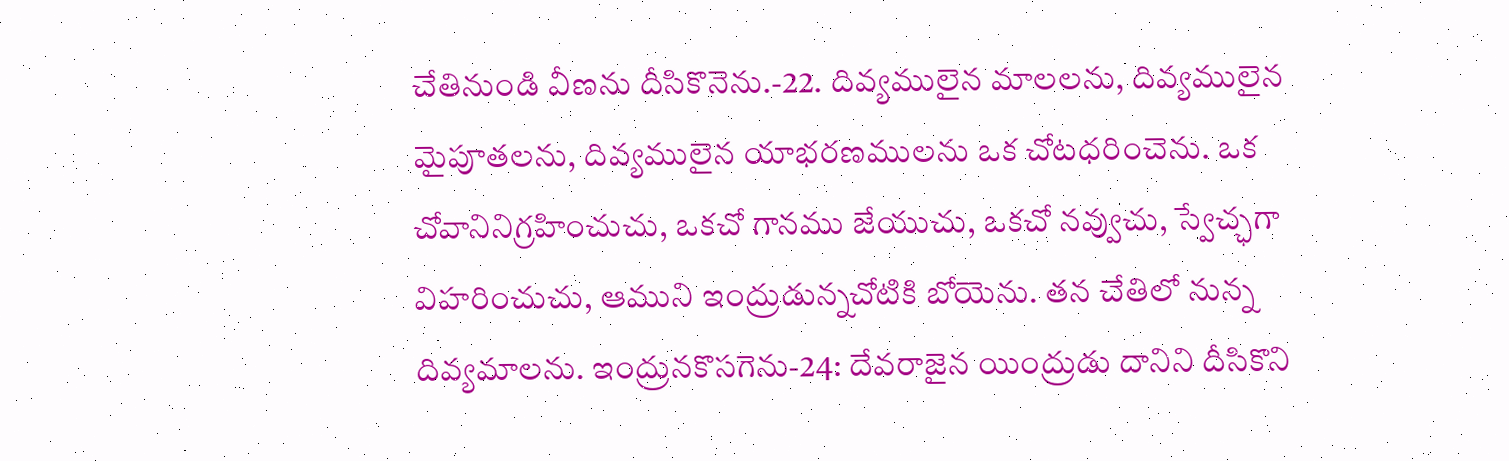చేతినుండి వీణను దీసికొనెను.-22. దివ్యములైన మాలలను, దివ్యములైన మైపూతలను, దివ్యములైన యాభరణములను ఒక చోటధరించెను. ఒక చోవానినిగ్రహించుచు, ఒకచో గానము జేయుచు, ఒకచో నవ్వుచు, స్వేచ్ఛగా విహరించుచు, ఆముని ఇంద్రుడున్నచోటికి బోయెను. తన చేతిలో నున్న దివ్యమాలను. ఇంద్రునకొసగెను-24: దేవరాజైన యింద్రుడు దానిని దీసికొని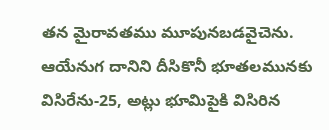తన మైరావతము మూపునబడవైచెను. ఆయేనుగ దానిని దీసికొనీ భూతలమునకు విసిరేను-25, అట్లు భూమిపైకి విసిరిన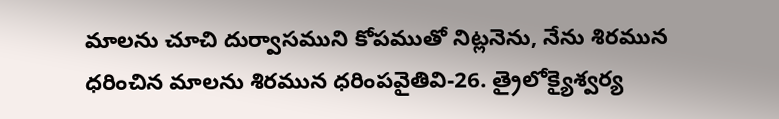మాలను చూచి దుర్వాసముని కోపముతో నిట్లనెను, నేను శిరమున ధరించిన మాలను శిరమున ధరింపవైతివి-26. త్రైలోక్యైశ్వర్య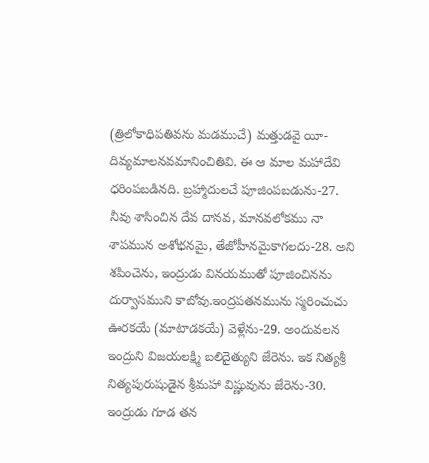(త్రిలోకాధిపతివను మడముచే) మత్తుడవై యీ-దివ్యమాలనవమానించితివి. ఈ ఆ మాల మహాదేవి ధరింపబడినది. బ్రహ్మాదులచే పూజింపబడును-27. నీవు శాసించిన దేవ దానవ, మానవలోకము నా శాపమున అశోభనమై, తేజోహీనమైకాగలదు-28. అని శపించెను, ఇంద్రుడు వినయముతో పూజించినను దుర్వాసముని కాబోవు.ఇంద్రపతనమును స్మరించుచు ఊరకయే (మాటాడకయే) వెళ్లేను-29. అందువలన ఇంద్రుని విజయలక్ష్మి బలిదైత్యుని జేరెను. ఇక నిత్యశ్రీ నిత్యపురుషుడైన శ్రీమహా విష్ణువును జేరెను-30. ఇంద్రుడు గూడ తన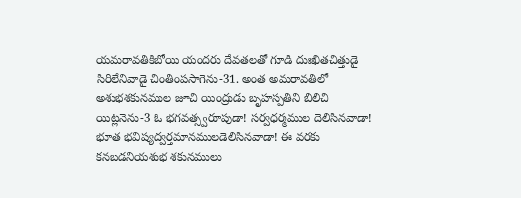యమరావతికిబోయి యందరు దేవతలతో గూడి దుఃఖితచిత్తుడై సిరిలేనివాడై చింతింపసాగెను-31. అంత అమరావతిలో అశుభశకునముల జూచి యింద్రుడు బృహస్పతిని బిలిచి యిట్లనెను-3 ఓ భగవత్స్వరూపుడా! సర్వధర్మముల దెలిసినవాడా! భూత భవిష్యద్వర్తమానములడెలిసినవాడా! ఈ వరకు కనబడనియశుభ శకునములు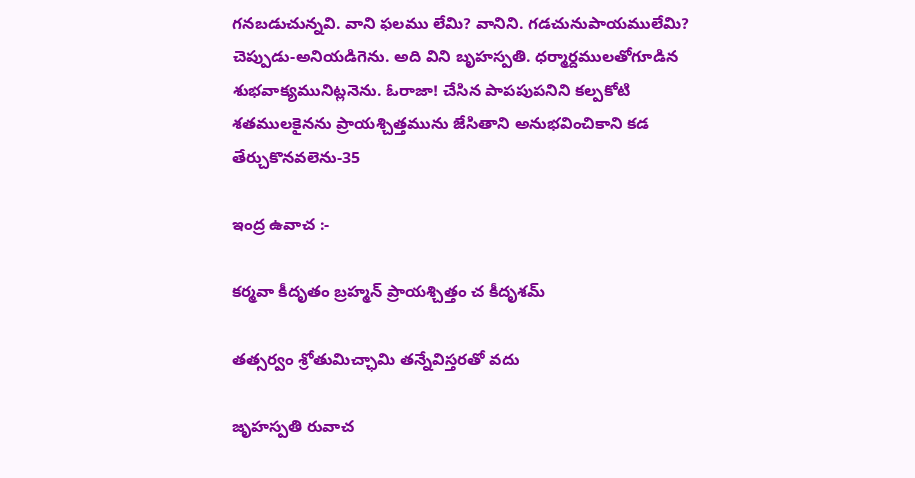గనబడుచున్నవి. వాని ఫలము లేమి? వానిని. గడచునుపాయములేమి? చెప్పుడు-అనియడిగెను. అది విని బృహస్పతి. ధర్మార్దములతోగూడిన శుభవాక్యమునిట్లనెను. ఓరాజా! చేసిన పాపపుపనిని కల్పకోటి శతములకైనను ప్రాయశ్చిత్తమును జేసితాని అనుభవించికాని కడ తేర్చుకొనవలెను-35

ఇంద్ర ఉవాచ :-

కర్మవా కీదృతం బ్రహ్మన్ ప్రాయశ్చిత్తం చ కీదృశమ్

తత్సర్వం శ్రోతుమిచ్ఛామి తన్నేవిస్తరతో వదు

జృహస్పతి రువాచ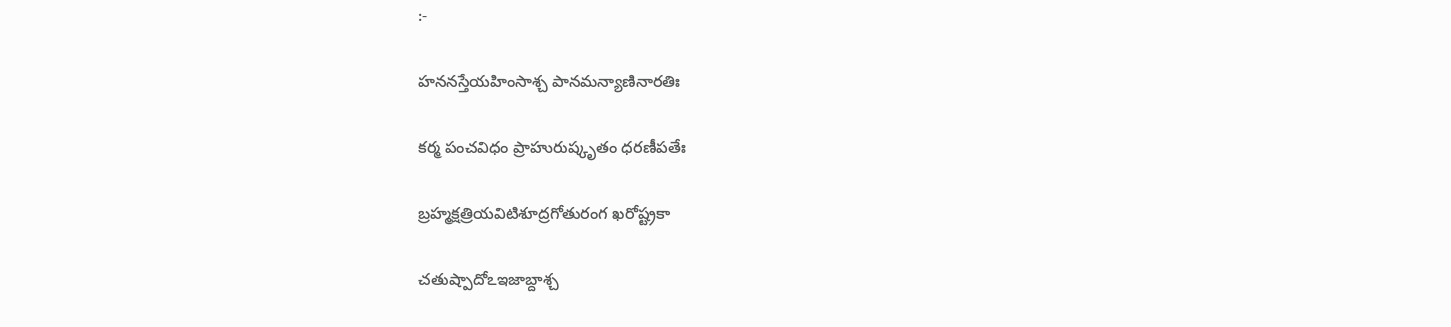:-

హననస్తేయహింసాశ్చ పానమన్యాణినారతిః

కర్మ పంచవిధం ప్రాహురుష్కృతం ధరణీపతేః

బ్రహ్మక్షత్రియవిటిశూద్రగోతురంగ ఖరోష్ట్రకా

చతుష్పాదోఽఇజాబ్దాశ్చ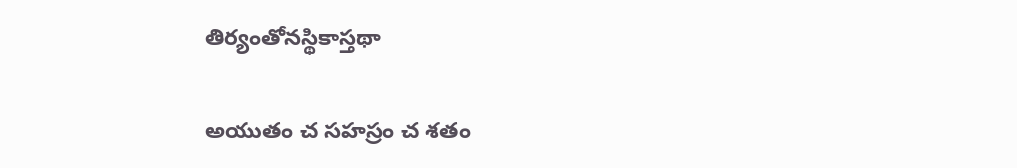తిర్యంతోనస్థికాస్తథా

అయుతం చ సహస్రం చ శతం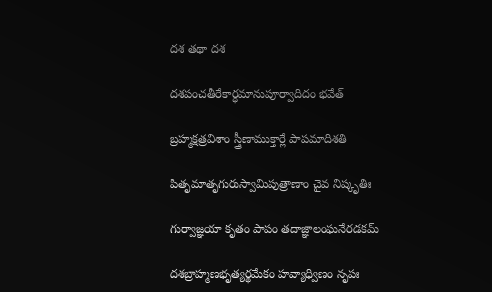దశ తథా దశ

దశపంచతీరేకార్ధమానుపూర్వాదిదం భవేత్

బ్రహ్మక్షత్రవిశాం స్త్రీణాముక్తార్లే పాపమాదిశతి

పితృమాతృగురుస్వామిపుత్రాణాం చైవ నిష్కృతిః

గుర్వాజ్ఞయా కృతం పాపం తదాజ్ఞాలంఘనేరడకమ్

దశబ్రాహ్మణభృత్యర్థమేకం హవ్యాధ్విణం నృపః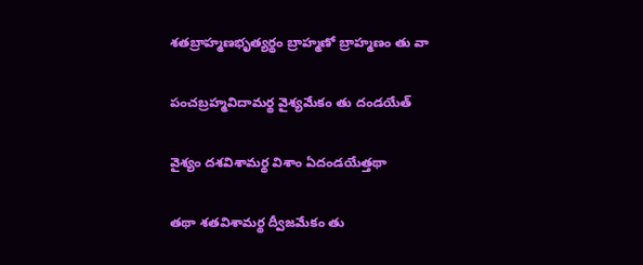శతబ్రాహ్మణభృత్యర్థం బ్రాహ్మణో బ్రాహ్మణం తు వా

పంచబ్రహ్మవిదామర్థ వైశ్యమేకం తు దండయేత్

వైశ్యం దశవిశామర్థ విశాం ఏదండయేత్తథా

తథా శతవిశామర్థ ద్వీజమేకం తు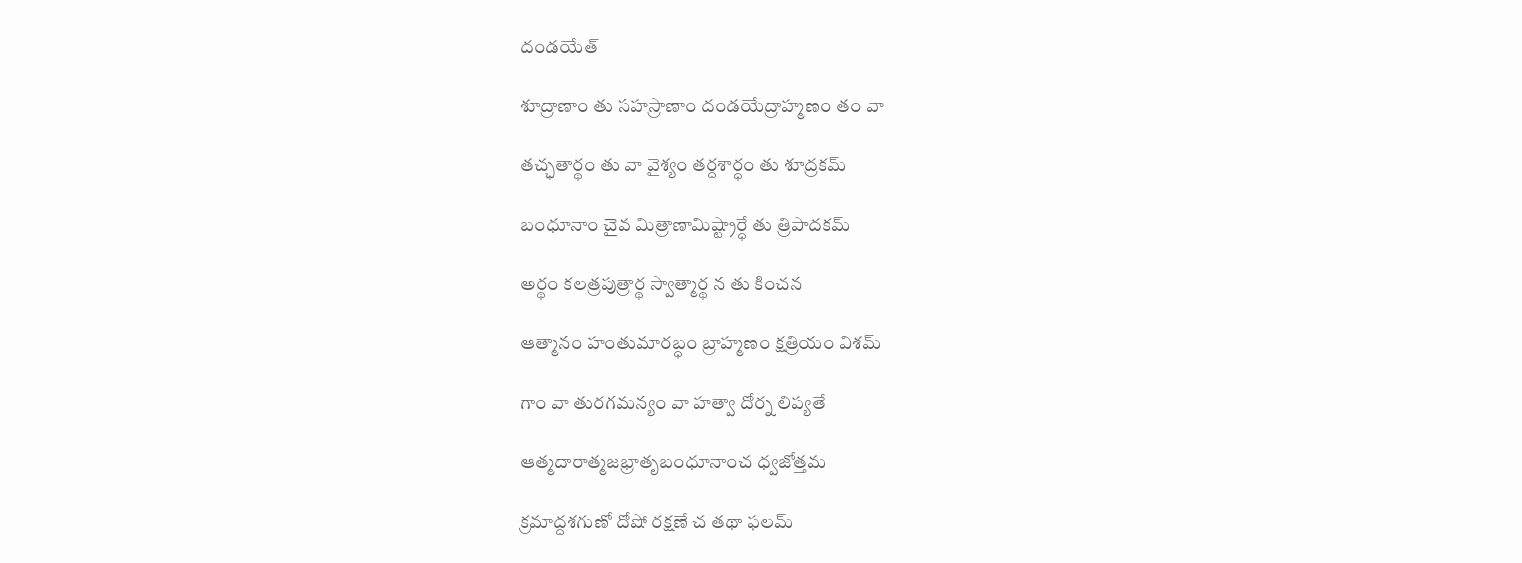దండయేత్

శూద్రాణాం తు సహస్రాణాం దండయేద్రాహ్మణం తం వా

తచ్ఛతార్థం తు వా వైశ్యం తర్దశార్ధం తు శూద్రకమ్

బంధూనాం చైవ మిత్రాణామిష్ట్రార్ధే తు త్రిపాదకమ్

అర్థం కలత్రపుత్రార్థ స్వాత్మార్థ న తు కించన

ఆత్మానం హంతుమారబ్ధం బ్రాహ్మణం క్షత్రియం విశమ్

గాం వా తురగమన్యం వా హత్వా దోర్న లిప్యతే

ఆత్మదారాత్మజభ్రాతృబంధూనాంచ ధ్వజోత్తమ

క్రమాద్దశగుణో దోషో రక్షణే చ తథా ఫలమ్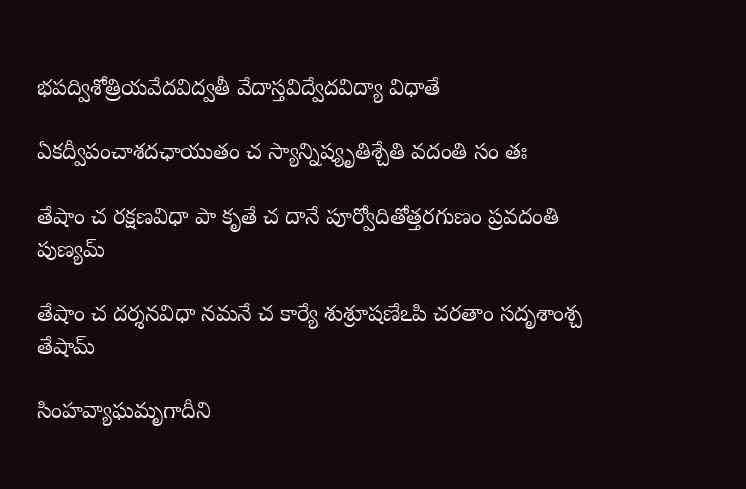భపద్విశోత్రియవేదవిద్వతీ వేదాస్తవిద్వేదవిద్యా విధాతే

ఏకద్వీపంచాశదఛాయుతం చ స్యాన్నిష్యృతిశ్చేతి వదంతి సం తః

తేషాం చ రక్షణవిధా పా కృతే చ దానే పూర్వోదితోత్తరగుణం ప్రవదంతి పుణ్యమ్

తేషాం చ దర్శనవిధా నమనే చ కార్యే శుశ్రూషణేఽపి చరతాం సదృశాంశ్చ తేషామ్

సింహవ్యాఘమృగాదీని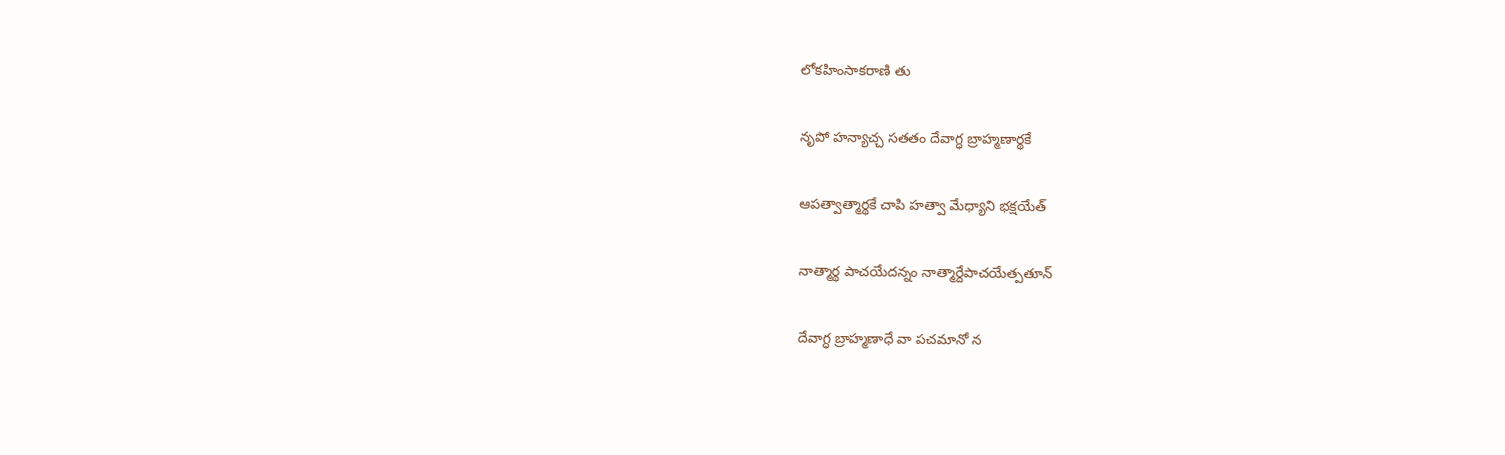లోకహింసాకరాణి తు

నృపో హన్యాచ్చ సతతం దేవాగ్ధ బ్రాహ్మణార్థకే

ఆపత్వాత్మార్థకే చాపి హత్వా మేధ్యాని భక్షయేత్

నాత్మార్థ పాచయేదన్నం నాత్మార్దేపాచయేత్పతూన్

దేవాగ్ధ బ్రాహ్మణాధే వా పచమానో న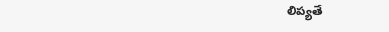లిప్యతే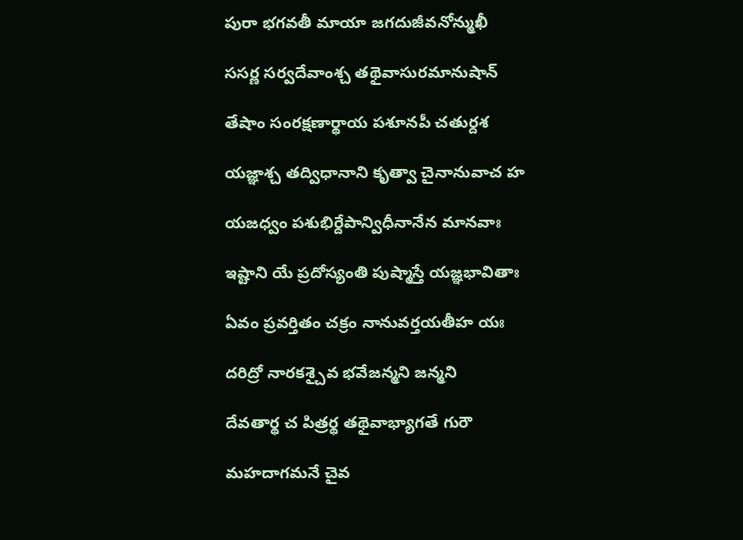పురా భగవతీ మాయా జగదుజీవనోన్ముఖీ

ససర్ణ సర్వదేవాంశ్చ తథైవాసురమానుషాన్

తేషాం సంరక్షణార్థాయ పశూనపీ చతుర్దశ

యజ్ఞాశ్చ తద్విధానాని కృత్వా చైనానువాచ హ

యజధ్వం పశుభిర్దేపాన్విధీనానేన మానవాః

ఇష్టాని యే ప్రదోస్యంతి పుష్మాస్తే యజ్ఞభావితాః

ఏవం ప్రవర్తితం చక్రం నానువర్తయతీహ యః

దరిద్రో నారకశ్చైవ భవేజన్మని జన్మని

దేవతార్థ చ పిత్రర్థ తథైవాభ్యాగతే గురౌ

మహదాగమనే చైవ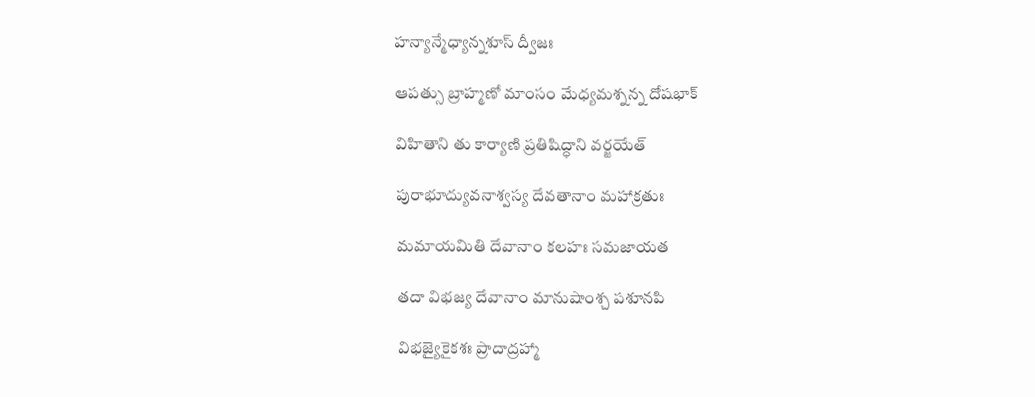హన్యాన్మేధ్యాన్నశూస్ ద్వీజః

ఆపత్సు బ్రాహ్మణో మాంసం మేధ్యమశ్నన్న దోషభాక్

విహితాని తు కార్యాణి ప్రతిషిద్ధాని వర్జయేత్

పురాభూద్యువనాశ్వస్య దేవతానాం మహాక్రతుః

మమాయమితి దేవానాం కలహః సమజాయత

తదా విభజ్య దేవానాం మానుషాంశ్చ పశూనపి

విభజ్యైకైకశః ప్రాదాద్రహ్మా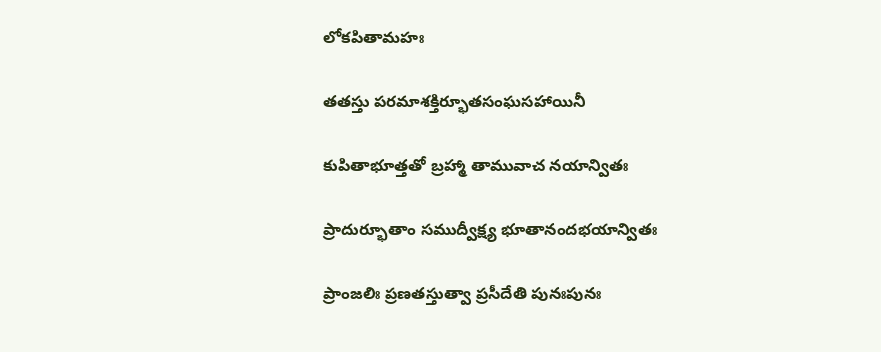లోకపితామహః

తతస్తు పరమాశక్తిర్భూతసంఘసహాయినీ

కుపితాభూత్తతో బ్రహ్మా తామువాచ నయాన్వితః

ప్రాదుర్భూతాం సముద్వీక్ష్య భూతానందభయాన్వితః

ప్రాంజలిః ప్రణతస్తుత్వా ప్రసీదేతి పునఃపునః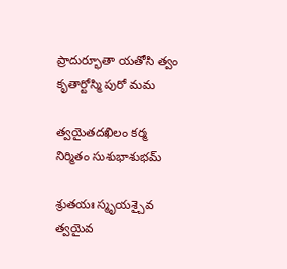ప్రాదుర్భూతా యతోసి త్వం కృతార్టోస్మి పురో మమ

త్వయైతదఖిలం కర్మ నిర్మితం సుశుభాశుభమ్

శ్రుతయః స్మృయశ్చైవ త్వయైవ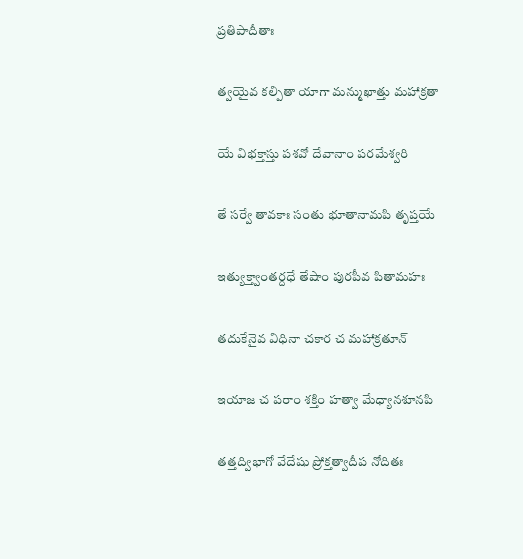ప్రతిపాదీతాః

త్వయైవ కల్పితా యాగా మన్ముఖాత్తు మహాక్రతా

యే విభక్తాస్తు పశవో దేవానాం పరమేశ్వరి

తే సర్వే తావకాః సంతు భూతానామపి తృప్తయే

ఇత్యుక్త్వాంతర్దధే తేషాం పురపీవ పితామహః

తదుకేనైవ విధినా చకార చ మహాక్రతూన్

ఇయాజ చ పరాం శక్తిం హత్వా మేధ్యానశూనపి

తత్తద్విభాగో వేదేషు ప్రోక్తత్వాదీప నోదితః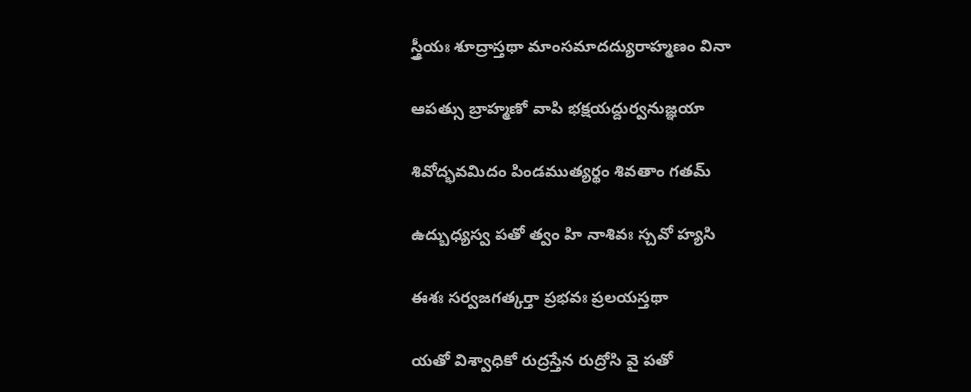స్త్రీయః శూద్రాస్తథా మాంసమాదద్యురాహ్మణం వినా

ఆపత్సు బ్రాహ్మణో వాపి భక్షయద్దుర్వనుజ్ఞయా

శివోద్భవమిదం పిండముత్యర్థం శివతాం గతమ్

ఉద్బుధ్యస్వ పతో త్వం హి నాశివః స్చవో హ్యసి

ఈశః సర్వజగత్కర్తా ప్రభవః ప్రలయస్తథా

యతో విశ్వాధికో రుద్రస్తేన రుద్రోసి వై పతో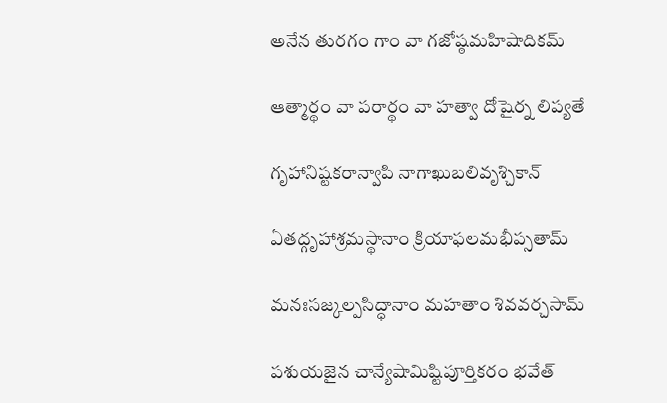అనేన తురగం గాం వా గజోష్ఠమహిషాదికమ్

ఆత్మార్థం వా పరార్థం వా హత్వా దోషైర్న లిప్యతే

గృహానిష్టకరాన్వాపి నాగాఖుబలివృశ్చికాన్

ఏతద్గృహాశ్రమస్థానాం క్రియాఫలమభీప్సతామ్

మనఃసజ్కల్పసిద్ధానాం మహతాం శివవర్చసామ్

పశుయజైన చాన్యేషామిష్టిపూర్తికరం భవేత్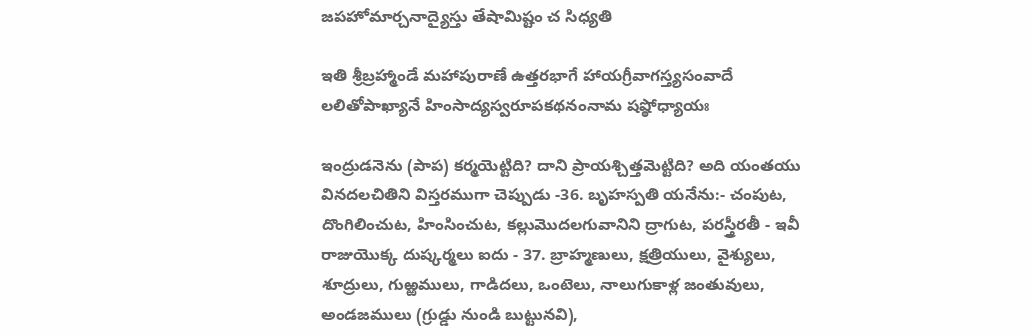జపహోమార్చనాద్యైస్తు తేషామిష్టం చ సిధ్యతి

ఇతి శ్రీబ్రహ్మాండే మహాపురాణే ఉత్తరభాగే హాయగ్రీవాగస్త్యసంవాదే లలితోపాఖ్యానే హింసాద్యస్వరూపకథనంనామ షష్ఠోధ్యాయః

ఇంద్రుడనెను (పాప) కర్మయెట్టిది? దాని ప్రాయశ్చిత్తమెట్టిది? అది యంతయు వినదలచితిని విస్తరముగా చెప్పుడు -36. బృహస్పతి యనేను:- చంపుట, దొంగిలించుట, హింసించుట, కల్లుమొదలగువానిని ద్రాగుట, పరస్త్రీరతీ - ఇవీ రాజుయొక్క దుష్కర్మలు ఐదు - 37. బ్రాహ్మణులు, క్షత్రియులు, వైశ్యులు, శూద్రులు, గుఱ్ఱములు, గాడిదలు, ఒంటెలు, నాలుగుకాళ్ల జంతువులు, అండజములు (గ్రుడ్డు నుండి బుట్టునవి),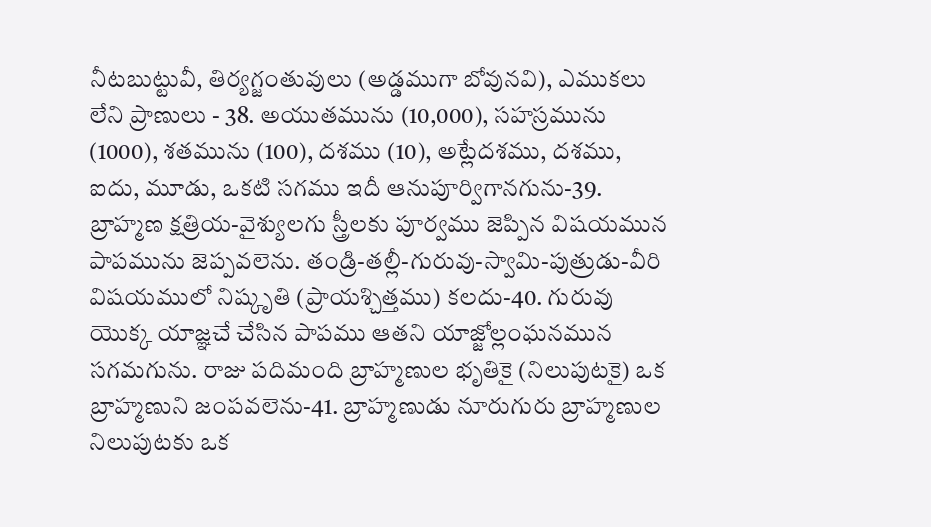నీటబుట్టువీ, తిర్యగ్జంతువులు (అడ్డముగా బోవునవి), ఎముకలు లేని ప్రాణులు - 38. అయుతమును (10,000), సహస్రమును (1000), శతమును (100), దశము (10), అట్లేదశము, దశము, ఐదు, మూడు, ఒకటి సగము ఇదీ ఆనుపూర్విగానగును-39. బ్రాహ్మణ క్షత్రియ-వైశ్యులగు స్త్రీలకు పూర్వము జెప్పిన విషయమున పాపమును జెప్పవలెను. తండ్రి-తల్లీ-గురువు-స్వామి-పుత్రుడు-వీరి విషయములో నిష్కృతి (ప్రాయశ్చిత్తము) కలదు-40. గురువు యొక్క యాజ్ఞచే చేసిన పాపము ఆతని యాజ్జోల్లంఘనమున సగమగును. రాజు పదిమంది బ్రాహ్మణుల భృతికై (నిలుపుటకై) ఒక బ్రాహ్మణుని జంపవలెను-41. బ్రాహ్మణుడు నూరుగురు బ్రాహ్మణుల నిలుపుటకు ఒక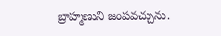బ్రాహ్మణుని జంపవచ్చును.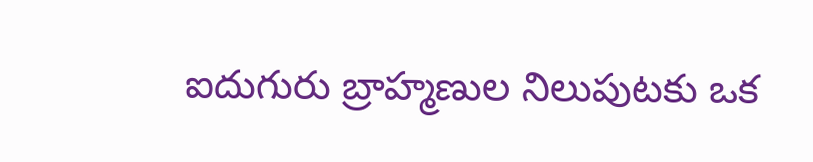ఐదుగురు బ్రాహ్మణుల నిలుపుటకు ఒక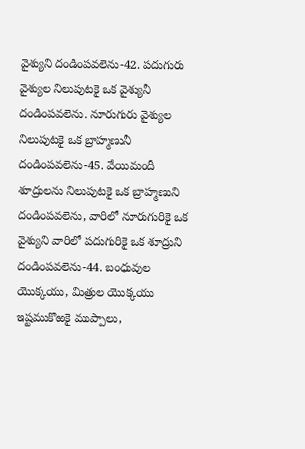వైశ్యుని దండింపవలెను-42. పదుగురు వైశ్యుల నిలుపుటకై ఒక వైశ్యునీ దండింపవలెను. నూరుగురు వైశ్యుల నిలుపుటకై ఒక బ్రాహ్మణునీ దండింపవలెను-45. వేయిమందీ శూద్రులను నిలుపుటకై ఒక బ్రాహ్మణుని దండింపవలెను, వారిలో నూరుగురికై ఒక వైశ్యుని వారిలో పదుగురికై ఒక శూద్రుని దండింపవలెను-44. బంధువుల యొక్కయు, మిత్రుల యొక్కయు ఇష్టముకొఱకై ముప్పాలు,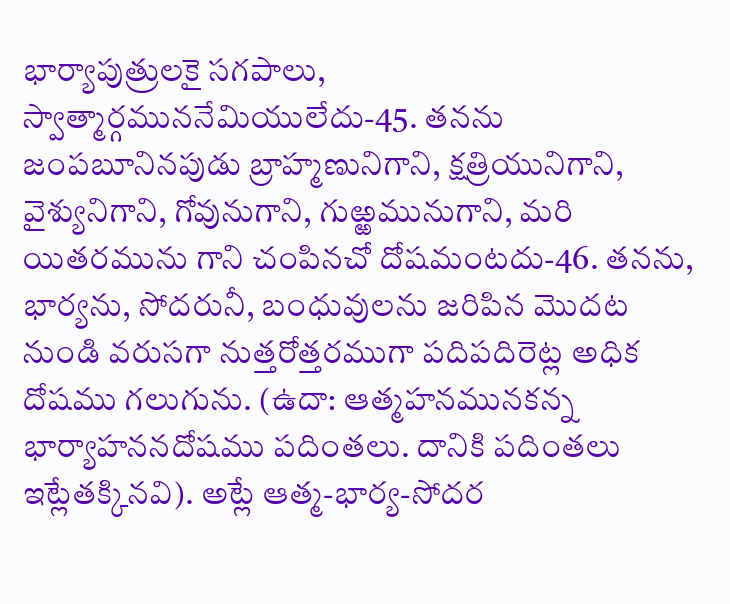భార్యాపుత్రులకై సగపాలు, స్వాత్మార్గముననేమియులేదు-45. తనను జంపబూనినపుడు బ్రాహ్మణునిగాని, క్షత్రియునిగాని, వైశ్యునిగాని, గోవునుగాని, గుఱ్ఱమునుగాని, మరి యితరమును గాని చంపినచో దోషమంటదు-46. తనను, భార్యను, సోదరునీ, బంధువులను జరిపిన మొదట నుండి వరుసగా నుత్తరోత్తరముగా పదిపదిరెట్ల అధిక దోషము గలుగును. (ఉదా: ఆత్మహనమునకన్న భార్యాహననదోషము పదింతలు. దానికి పదింతలు ఇట్లేతక్కినవి). అట్లే ఆత్మ-భార్య-సోదర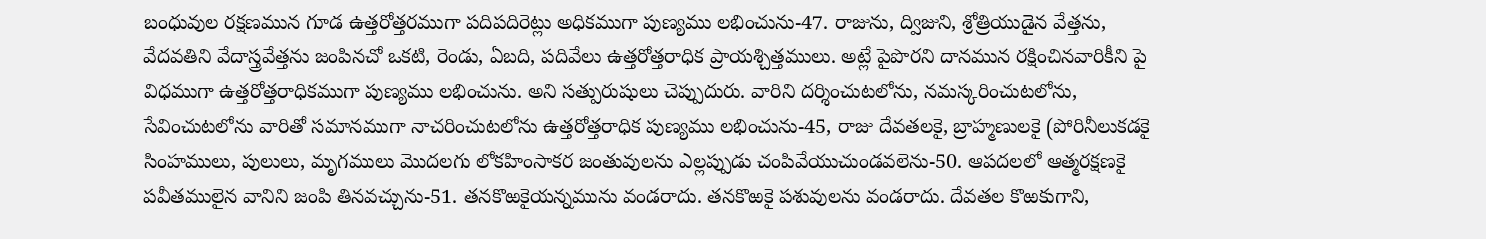బంధువుల రక్షణమున గూడ ఉత్తరోత్తరముగా పదిపదిరెట్లు అధికముగా పుణ్యము లభించును-47. రాజును, ద్విజుని, శ్రోత్రియుడైన వేత్తను, వేదవతిని వేదాస్త్రవేత్తను జంపినచో ఒకటి, రెండు, ఏబది, పదివేలు ఉత్తరోత్తరాధిక ప్రాయశ్చిత్తములు. అట్లే పైపొరని దానమున రక్షించినవారికీని పై విధముగా ఉత్తరోత్తరాధికముగా పుణ్యము లభించును. అని సత్పురుషులు చెప్పుదురు. వారిని దర్శించుటలోను, నమస్కరించుటలోను, సేవించుటలోను వారితో సమానముగా నాచరించుటలోను ఉత్తరోత్తరాధిక పుణ్యము లభించును-45, రాజు దేవతలకై, బ్రాహ్మణులకై (పోరినీలుకడకై సింహములు, పులులు, మృగములు మొదలగు లోకహింసాకర జంతువులను ఎల్లప్పుడు చంపివేయుచుండవలెను-50. ఆపదలలో ఆత్మరక్షణకై పవీతములైన వానిని జంపి తినవచ్చును-51. తనకొఱకైయన్నమును వండరాదు. తనకొఱకై పశువులను వండరాదు. దేవతల కొఱకుగాని,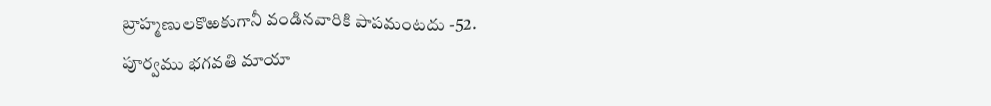బ్రాహ్మణులకొఱకుగానీ వండినవారికి పాపమంటదు -52. పూర్వము భగవతి మాయా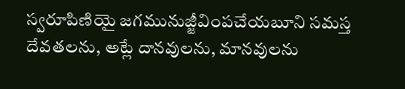స్వరూపిణియై జగమునుజ్జీవింపచేయబూని సమస్త దేవతలను, అట్లే దానవులను, మానవులను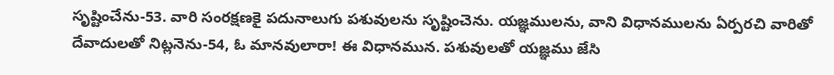సృష్టించేను-53. వారి సంరక్షణకై పదునాలుగు పశువులను సృష్టించెను. యజ్ఞములను, వాని విధానములను ఏర్పరచి వారితో దేవాదులతో నిట్లనెను-54, ఓ మానవులారా! ఈ విధానమున. పశువులతో యజ్ఞము జేసి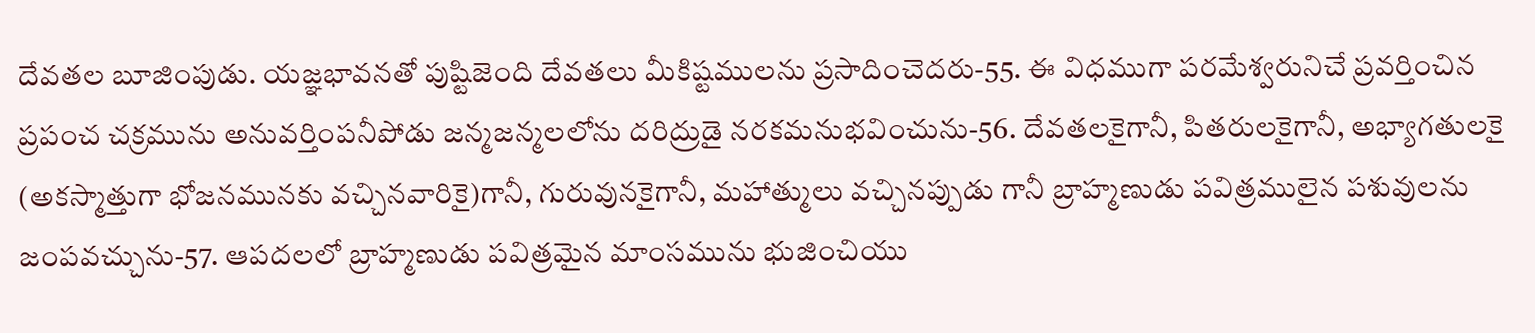దేవతల బూజింపుడు. యజ్ఞభావనతో పుష్టిజెంది దేవతలు మీకిష్టములను ప్రసాదించెదరు-55. ఈ విధముగా పరమేశ్వరునిచే ప్రవర్తించిన ప్రపంచ చక్రమును అనువర్తింపనీపోడు జన్మజన్మలలోను దరిద్రుడై నరకమనుభవించును-56. దేవతలకైగానీ, పితరులకైగానీ, అభ్యాగతులకై (అకస్మాత్తుగా భోజనమునకు వచ్చినవారికై)గానీ, గురువునకైగానీ, మహాత్ములు వచ్చినప్పుడు గానీ బ్రాహ్మణుడు పవిత్రములైన పశువులను జంపవచ్చును-57. ఆపదలలో బ్రాహ్మణుడు పవిత్రమైన మాంసమును భుజించియు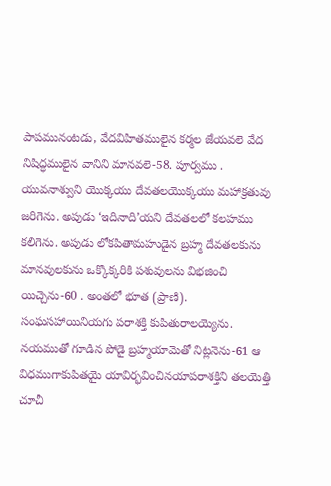పాపమునంటడు, వేదవిహితములైన కర్మల జేయవలె వేద నిషిద్ధములైన వానిని మానవలె-58. పూర్వము . యువనాశ్వుని యొక్కయు దేవతలయొక్కయు మహాక్రతువు జరిగెను. అపుడు ‘ఇదినాది’యని దేవతలలో కలహము కలిగెను. అపుడు లోకపితామహుడైన బ్రహ్మ దేవతలకును మానవులకును ఒక్కొక్కరికి పశువులను విభజించి యిచ్చెను-60 . అంతలో భూత (ప్రాణి). సంఘసహాయినియగు పరాశక్తి కుపితురాలయ్యెను. నయముతో గూడిన పోడై బ్రహ్మయామెతో నిట్లనెను-61 ఆ విధముగాకుపితయై యావిర్భవించినయాపరాశక్తిని తలయెత్తి చూచీ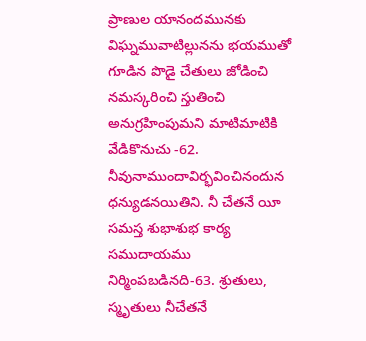ప్రాణుల యానందమునకు విఘ్నమువాటిల్లునను భయముతో గూడిన పొడై చేతులు జోడించి నమస్కరించి స్తుతించి అనుగ్రహింపుమని మాటిమాటికి వేడికొనుచు -62. నీవునాముందావిర్భవించినందున ధన్యుడనయితిని. నీ చేతనే యీ సమస్త శుభాశుభ కార్య సముదాయము నిర్మింపబడినది-63. శ్రుతులు, స్మృతులు నీచేతనే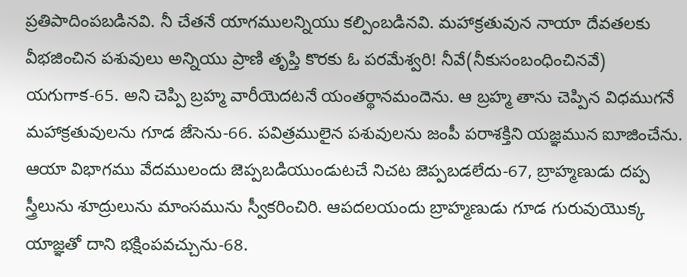ప్రతిపాదింపబడినవి. నీ చేతనే యాగములన్నియు కల్పింబడినవి. మహాక్రతువున నాయా దేవతలకు వీభజించిన పశువులు అన్నియు ప్రాణి తృప్తి కొరకు ఓ పరమేశ్వరి! నీవే(నీకుసంబంధించినవే) యగుగాక-65. అని చెప్పి బ్రహ్మ వారీయెదటనే యంతర్థానమందెను. ఆ బ్రహ్మ తాను చెప్పిన విధముగనే మహాక్రతువులను గూడ జేసెను-66. పవిత్రములైన పశువులను జంపీ పరాశక్తిని యజ్ఞమున ఐూజించేను. ఆయా విభాగము వేదములందు జెప్పబడియుండుటచే నిచట జెప్పబడలేదు-67, బ్రాహ్మణుడు దప్ప స్త్రీలును శూద్రులును మాంసమును స్వీకరించిరి. ఆపదలయందు బ్రాహ్మణుడు గూడ గురువుయొక్క యాజ్ఞతో దాని భక్షింపవచ్చును-68.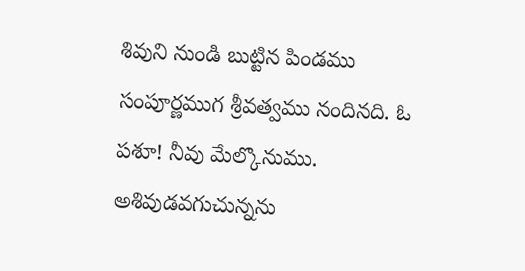శివుని నుండి బుట్టిన పిండము సంపూర్ణముగ శ్రీవత్వము నందినది. ఓ పశూ! నీవు మేల్కొనుము. అశివుడవగుచున్నను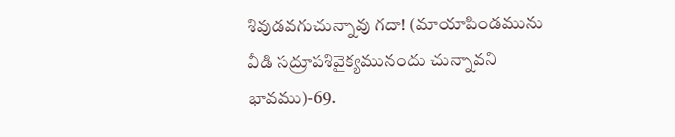శివుడవగుచున్నావు గదా! (మాయాపిండమును వీడి సద్రూపశివైక్యమునందు చున్నావని భావము)-69.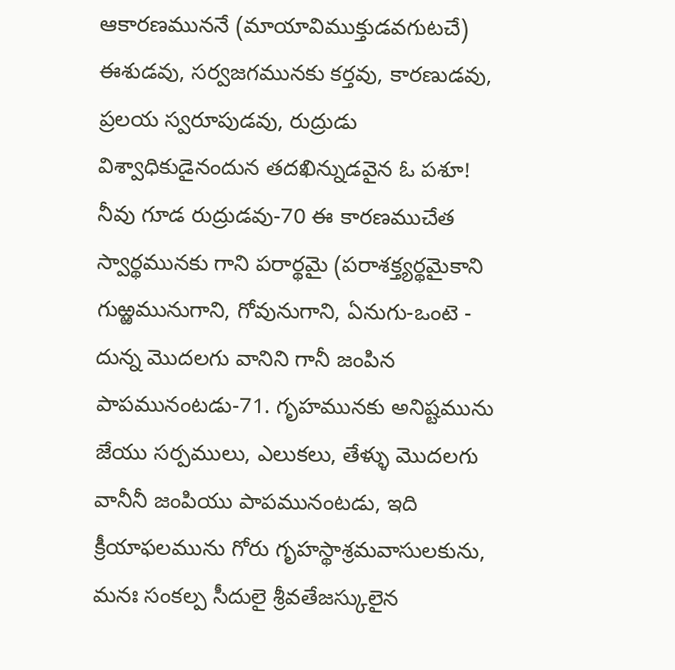ఆకారణముననే (మాయావిముక్తుడవగుటచే) ఈశుడవు, సర్వజగమునకు కర్తవు, కారణుడవు, ప్రలయ స్వరూపుడవు, రుద్రుడు విశ్వాధికుడైనందున తదఖిన్నుడవైన ఓ పశూ! నీవు గూడ రుద్రుడవు-70 ఈ కారణముచేత స్వార్థమునకు గాని పరార్థమై (పరాశక్త్యర్థమైకాని గుఱ్ఱమునుగాని, గోవునుగాని, ఏనుగు-ఒంటె - దున్న మొదలగు వానిని గానీ జంపిన పాపమునంటడు-71. గృహమునకు అనిష్టమును జేయు సర్పములు, ఎలుకలు, తేళ్ళు మొదలగు వానీనీ జంపియు పాపమునంటడు, ఇది క్రీయాఫలమును గోరు గృహస్థాశ్రమవాసులకును, మనః సంకల్ప సీదులై శ్రీవతేజస్కులైన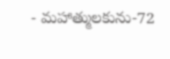- మహాత్ములకును-72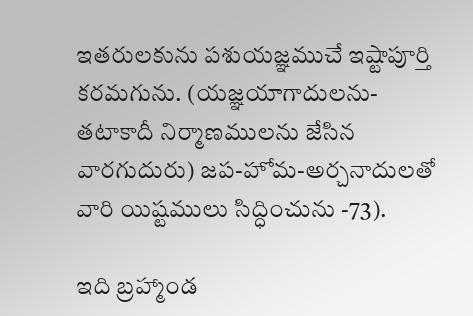ఇతరులకును పశుయజ్ఞముచే ఇష్టాపూర్తి కరమగును. (యజ్ఞయాగాదులను-తటాకాదీ నిర్మాణములను జేసిన వారగుదురు) జప-హోమ-అర్చనాదులతో వారి యిష్టములు సిద్ధించును -73).

ఇది బ్రహ్మాండ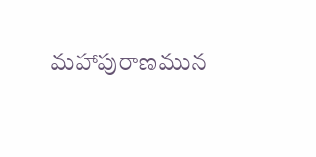మహాపురాణమున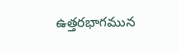ఉత్తరభాగమున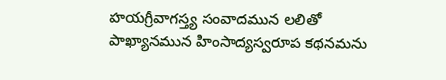హయగ్రీవాగస్త్య సంవాదమున లలితో పాఖ్యానమున హింసాద్యస్వరూప కథనమను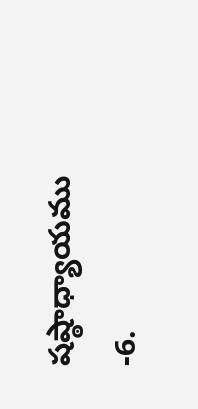షష్ఠాధ్యాయము -6.